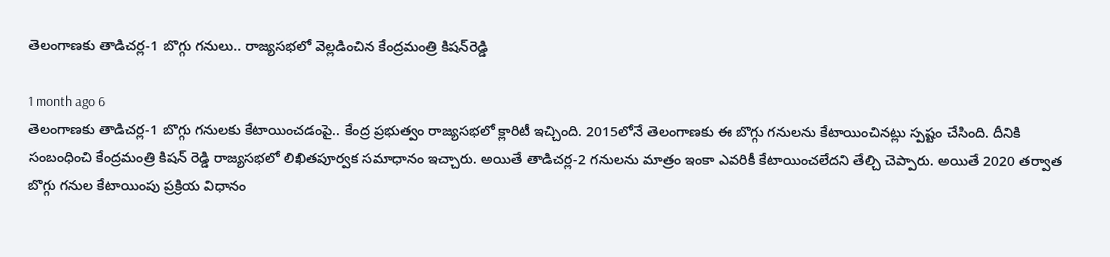తెలంగాణకు తాడిచర్ల-1 బొగ్గు గనులు.. రాజ్యసభలో వెల్లడించిన కేంద్రమంత్రి కిషన్‌రెడ్డి

1 month ago 6
తెలంగాణకు తాడిచర్ల-1 బొగ్గు గనులకు కేటాయించడంపై.. కేంద్ర ప్రభుత్వం రాజ్యసభలో క్లారిటీ ఇచ్చింది. 2015లోనే తెలంగాణకు ఈ బొగ్గు గనులను కేటాయించినట్లు స్పష్టం చేసింది. దీనికి సంబంధించి కేంద్రమంత్రి కిషన్ రెడ్డి రాజ్యసభలో లిఖితపూర్వక సమాధానం ఇచ్చారు. అయితే తాడిచర్ల-2 గనులను మాత్రం ఇంకా ఎవరికీ కేటాయించలేదని తేల్చి చెప్పారు. అయితే 2020 తర్వాత బొగ్గు గనుల కేటాయింపు ప్రక్రియ విధానం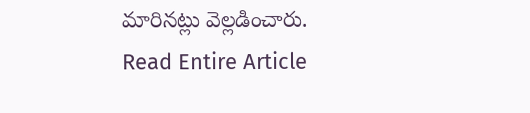మారినట్లు వెల్లడించారు.
Read Entire Article